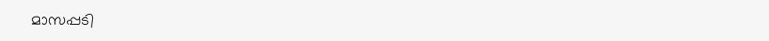മാസപ്പടി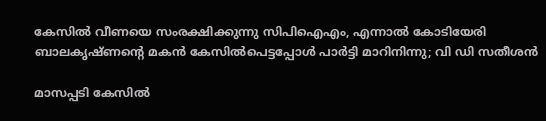കേസിൽ വീണയെ സംരക്ഷിക്കുന്നു സിപിഐഎം, എന്നാൽ കോടിയേരി ബാലകൃഷ്ണന്റെ മകൻ കേസിൽപെട്ടപ്പോൾ പാർട്ടി മാറിനിന്നു; വി ഡി സതീശൻ

മാസപ്പടി കേസില്‍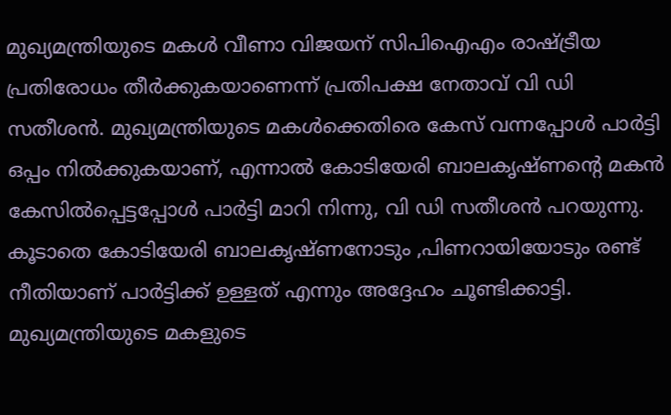മുഖ്യമന്ത്രിയുടെ മകൾ വീണാ വിജയന് സിപിഐഎം രാഷ്ട്രീയ പ്രതിരോധം തീർക്കുകയാണെന്ന് പ്രതിപക്ഷ നേതാവ് വി ഡി സതീശൻ. മുഖ്യമന്ത്രിയുടെ മകള്‍ക്കെതിരെ കേസ് വന്നപ്പോള്‍ പാര്‍ട്ടി ഒപ്പം നില്‍ക്കുകയാണ്, എന്നാൽ കോടിയേരി ബാലകൃഷ്ണന്റെ മകൻ കേസിൽപ്പെട്ടപ്പോൾ പാർട്ടി മാറി നിന്നു, വി ഡി സതീശൻ പറയുന്നു. കൂടാതെ കോടിയേരി ബാലകൃഷ്ണനോടും ,പിണറായിയോടും രണ്ട് നീതിയാണ് പാര്‍ട്ടിക്ക് ഉള്ളത് എന്നും അദ്ദേഹം ചൂണ്ടിക്കാട്ടി. മുഖ്യമന്ത്രിയുടെ മകളുടെ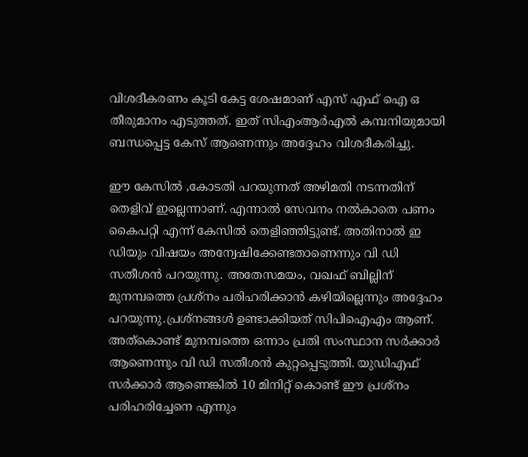വിശദീകരണം കൂടി കേട്ട ശേഷമാണ് എസ് എഫ് ഐ ഒ തീരുമാനം എടുത്തത്. ഇത് സിഎംആര്‍എല്‍ കമ്പനിയുമായി ബന്ധപ്പെട്ട കേസ് ആണെന്നും അദ്ദേഹം വിശദീകരിച്ചു.

ഈ കേസിൽ ,കോടതി പറയുന്നത് അഴിമതി നടന്നതിന് തെളിവ് ഇല്ലെന്നാണ്. എന്നാൽ സേവനം നല്‍കാതെ പണം കൈപറ്റി എന്ന് കേസിൽ തെളിഞ്ഞിട്ടുണ്ട്. അതിനാൽ ഇ ഡിയും വിഷയം അന്വേഷിക്കേണ്ടതാണെന്നും വി ഡി സതീശൻ പറയുന്നു. അതേസമയം, വഖഫ് ബില്ലിന് മുനമ്പത്തെ പ്രശ്‌നം പരിഹരിക്കാന്‍ കഴിയില്ലെന്നും അദ്ദേഹം പറയുന്നു.പ്രശ്‌നങ്ങള്‍ ഉണ്ടാക്കിയത് സിപിഐഎം ആണ്. അത്കൊണ്ട് മുനമ്പത്തെ ഒന്നാം പ്രതി സംസ്ഥാന സര്‍ക്കാര്‍ ആണെന്നും വി ഡി സതീശൻ കുറ്റപ്പെടുത്തി. യുഡിഎഫ് സര്‍ക്കാര്‍ ആണെങ്കില്‍ 10 മിനിറ്റ് കൊണ്ട് ഈ പ്രശ്‌നം പരിഹരിച്ചേനെ എന്നും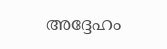അദ്ദേഹം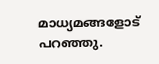മാധ്യമങ്ങളോട് പറഞ്ഞു.